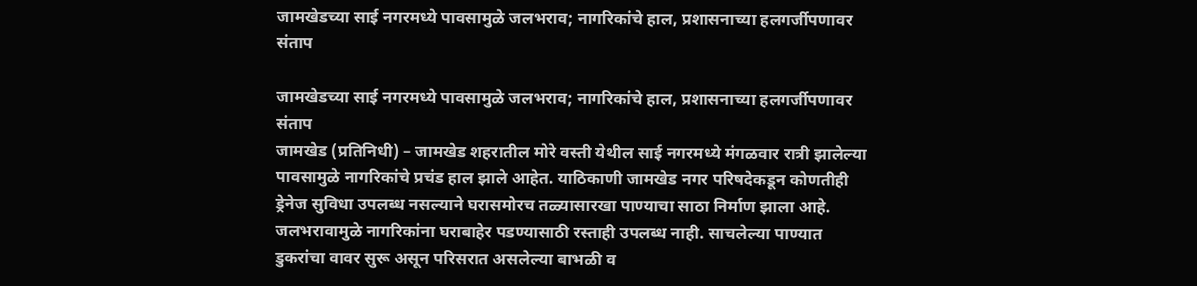जामखेडच्या साई नगरमध्ये पावसामुळे जलभराव; नागरिकांचे हाल, प्रशासनाच्या हलगर्जीपणावर संताप

जामखेडच्या साई नगरमध्ये पावसामुळे जलभराव; नागरिकांचे हाल, प्रशासनाच्या हलगर्जीपणावर संताप
जामखेड (प्रतिनिधी) – जामखेड शहरातील मोरे वस्ती येथील साई नगरमध्ये मंगळवार रात्री झालेल्या पावसामुळे नागरिकांचे प्रचंड हाल झाले आहेत. याठिकाणी जामखेड नगर परिषदेकडून कोणतीही ड्रेनेज सुविधा उपलब्ध नसल्याने घरासमोरच तळ्यासारखा पाण्याचा साठा निर्माण झाला आहे.
जलभरावामुळे नागरिकांना घराबाहेर पडण्यासाठी रस्ताही उपलब्ध नाही. साचलेल्या पाण्यात डुकरांचा वावर सुरू असून परिसरात असलेल्या बाभळी व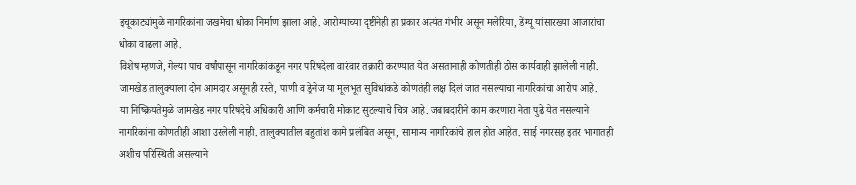इचूकाट्यांमुळे नागरिकांना जखमेचा धोका निर्माण झाला आहे. आरोग्याच्या दृष्टीनेही हा प्रकार अत्यंत गंभीर असून मलेरिया, डेंग्यू यांसारख्या आजारांचा धोका वाढला आहे.
विशेष म्हणजे, गेल्या पाच वर्षांपासून नागरिकांकडून नगर परिषदेला वारंवार तक्रारी करण्यात येत असतानाही कोणतीही ठोस कार्यवाही झालेली नाही. जामखेड तालुक्याला दोन आमदार असूनही रस्ते, पाणी व ड्रेनेज या मूलभूत सुविधांकडे कोणतंही लक्ष दिलं जात नसल्याचा नागरिकांचा आरोप आहे.
या निष्क्रियतेमुळे जामखेड नगर परिषदेचे अधिकारी आणि कर्मचारी मोकाट सुटल्याचे चित्र आहे. जबाबदारीने काम करणारा नेता पुढे येत नसल्याने नागरिकांना कोणतीही आशा उरलेली नाही. तालुक्यातील बहुतांश कामे प्रलंबित असून, सामान्य नागरिकांचे हाल होत आहेत. साई नगरसह इतर भागातही अशीच परिस्थिती असल्याने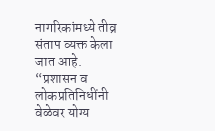नागरिकांमध्ये तीव्र संताप व्यक्त केला जात आहे.
“प्रशासन व लोकप्रतिनिधींनी वेळेवर योग्य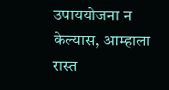उपाययोजना न केल्यास, आम्हाला रास्त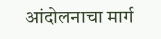आंदोलनाचा मार्ग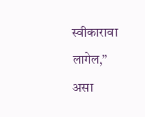स्वीकारावा लागेल,” असा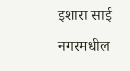इशारा साई नगरमधील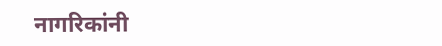नागरिकांनी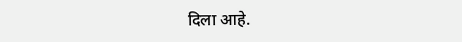दिला आहे.